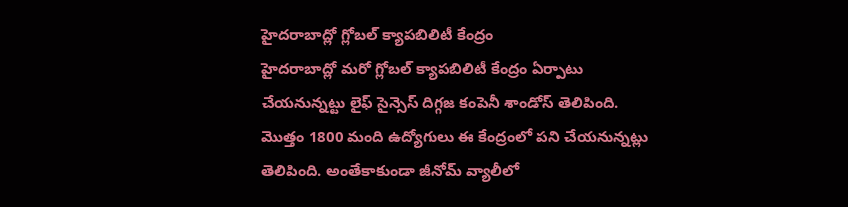హైదరాబాద్లో గ్లోబల్ క్యాపబిలిటీ కేంద్రం
హైదరాబాద్లో మరో గ్లోబల్ క్యాపబిలిటీ కేంద్రం ఏర్పాటు చేయనున్నట్టు లైఫ్ సైన్సెస్ దిగ్గజ కంపెనీ శాండోస్ తెలిపింది. మొత్తం 1800 మంది ఉద్యోగులు ఈ కేంద్రంలో పని చేయనున్నట్లు తెలిపింది. అంతేకాకుండా జీనోమ్ వ్యాలీలో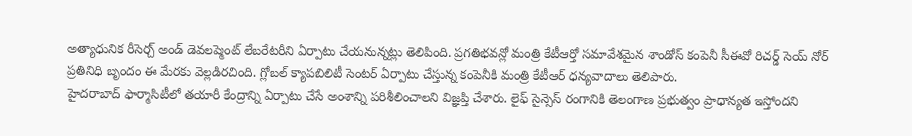అత్యాధునిక రీసెర్చ్ అండ్ డెవలప్మెంట్ లేబరేటరీని ఏర్పాటు చేయనున్నట్లు తెలిపింది. ప్రగతిభవన్లో మంత్రి కేటీఆర్తో సమావేశమైన శాండోస్ కంపెనీ సీఈవో రిచర్డ్ సెయ్ నోర్ ప్రతినిధి బృందం ఈ మేరకు వెల్లడిరచింది. గ్లోబల్ క్యాపబిలిటీ సెంటర్ ఏర్పాటు చేస్తున్న కంపెనీకి మంత్రి కేటీఆర్ ధన్యవాదాలు తెలిపారు.
హైదరాబాద్ ఫార్మాసిటీలో తయారీ కేంద్రాన్ని ఏర్పాటు చేసే అంశాన్ని పరిశీలించాలని విజ్ఞప్తి చేశారు. లైఫ్ సైన్సెస్ రంగానికి తెలంగాణ ప్రభుత్వం ప్రాధాన్యత ఇస్తోందని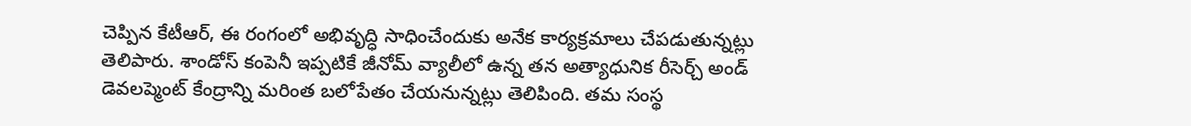చెప్పిన కేటీఆర్, ఈ రంగంలో అభివృద్ధి సాధించేందుకు అనేక కార్యక్రమాలు చేపడుతున్నట్లు తెలిపారు. శాండోస్ కంపెనీ ఇప్పటికే జీనోమ్ వ్యాలీలో ఉన్న తన అత్యాధునిక రీసెర్చ్ అండ్ డెవలప్మెంట్ కేంద్రాన్ని మరింత బలోపేతం చేయనున్నట్లు తెలిపింది. తమ సంస్థ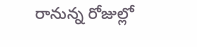రానున్న రోజుల్లో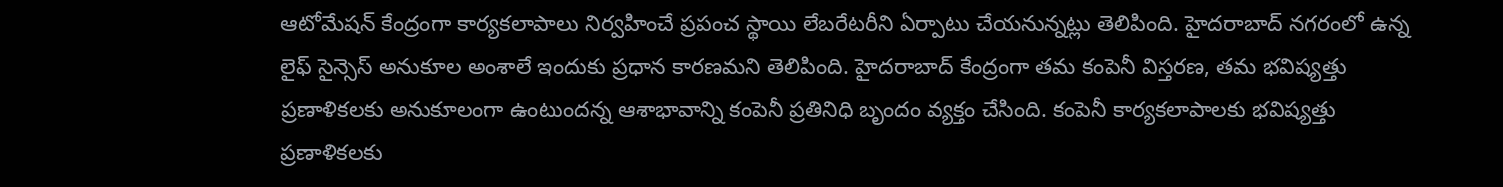ఆటోమేషన్ కేంద్రంగా కార్యకలాపాలు నిర్వహించే ప్రపంచ స్థాయి లేబరేటరీని ఏర్పాటు చేయనున్నట్లు తెలిపింది. హైదరాబాద్ నగరంలో ఉన్న లైఫ్ సైన్సెస్ అనుకూల అంశాలే ఇందుకు ప్రధాన కారణమని తెలిపింది. హైదరాబాద్ కేంద్రంగా తమ కంపెనీ విస్తరణ, తమ భవిష్యత్తు ప్రణాళికలకు అనుకూలంగా ఉంటుందన్న ఆశాభావాన్ని కంపెనీ ప్రతినిధి బృందం వ్యక్తం చేసింది. కంపెనీ కార్యకలాపాలకు భవిష్యత్తు ప్రణాళికలకు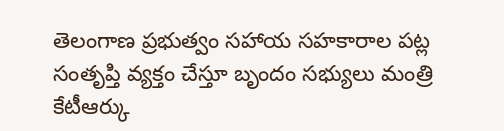తెలంగాణ ప్రభుత్వం సహాయ సహకారాల పట్ల సంతృప్తి వ్యక్తం చేస్తూ బృందం సభ్యులు మంత్రి కేటీఆర్కు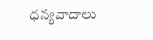ధన్యవాదాలు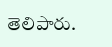తెలిపారు.